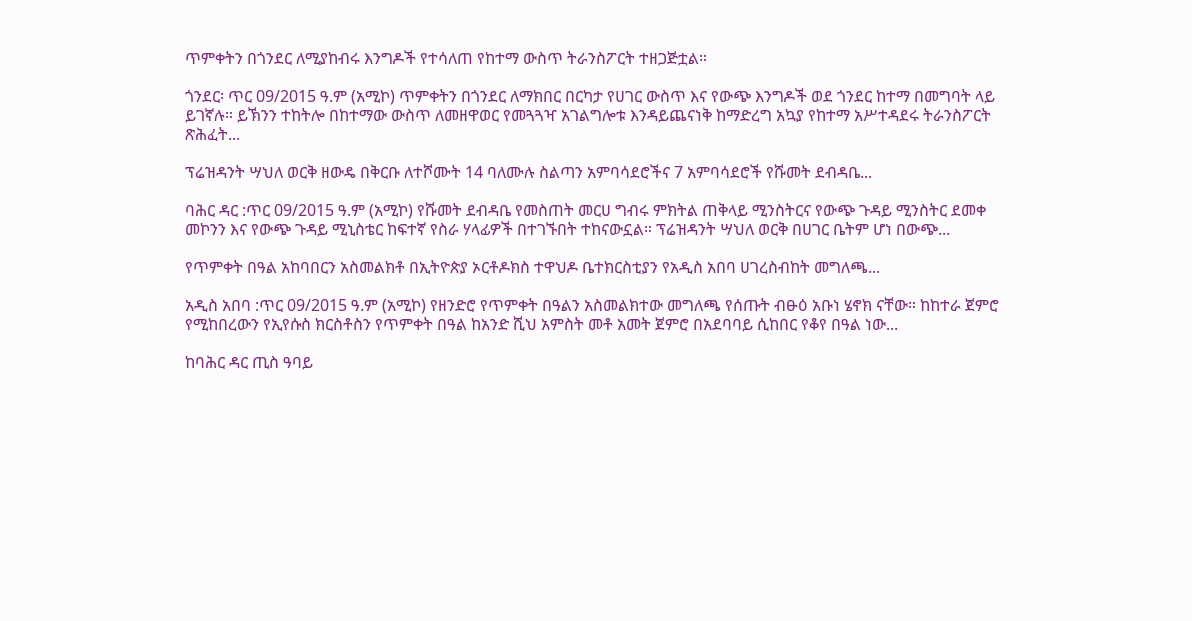ጥምቀትን በጎንደር ለሚያከብሩ እንግዶች የተሳለጠ የከተማ ውስጥ ትራንስፖርት ተዘጋጅቷል።

ጎንደር፡ ጥር 09/2015 ዓ.ም (አሚኮ) ጥምቀትን በጎንደር ለማክበር በርካታ የሀገር ውስጥ እና የውጭ እንግዶች ወደ ጎንደር ከተማ በመግባት ላይ ይገኛሉ። ይኽንን ተከትሎ በከተማው ውስጥ ለመዘዋወር የመጓጓዣ አገልግሎቱ እንዳይጨናነቅ ከማድረግ አኳያ የከተማ አሥተዳደሩ ትራንስፖርት ጽሕፈት...

ፕሬዝዳንት ሣህለ ወርቅ ዘውዴ በቅርቡ ለተሾሙት 14 ባለሙሉ ስልጣን አምባሳደሮችና 7 አምባሳደሮች የሹመት ደብዳቤ...

ባሕር ዳር :ጥር 09/2015 ዓ.ም (አሚኮ) የሹመት ደብዳቤ የመስጠት መርሀ ግብሩ ምክትል ጠቅላይ ሚንስትርና የውጭ ጉዳይ ሚንስትር ደመቀ መኮንን እና የውጭ ጉዳይ ሚኒስቴር ከፍተኛ የስራ ሃላፊዎች በተገኙበት ተከናውኗል። ፕሬዝዳንት ሣህለ ወርቅ በሀገር ቤትም ሆነ በውጭ...

የጥምቀት በዓል አከባበርን አስመልክቶ በኢትዮጵያ ኦርቶዶክስ ተዋህዶ ቤተክርስቲያን የአዲስ አበባ ሀገረስብከት መግለጫ...

አዲስ አበባ :ጥር 09/2015 ዓ.ም (አሚኮ) የዘንድሮ የጥምቀት በዓልን አስመልክተው መግለጫ የሰጡት ብፁዕ አቡነ ሄኖክ ናቸው። ከከተራ ጀምሮ የሚከበረውን የኢየሱስ ክርስቶስን የጥምቀት በዓል ከአንድ ሺህ አምስት መቶ አመት ጀምሮ በአደባባይ ሲከበር የቆየ በዓል ነው...

ከባሕር ዳር ጢስ ዓባይ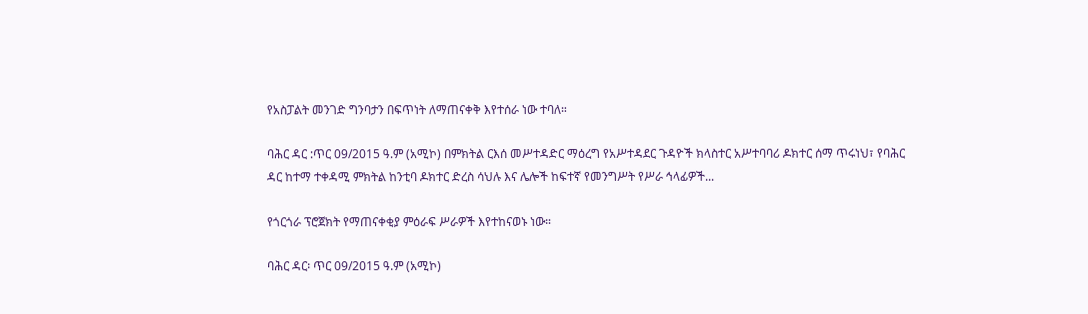የአስፓልት መንገድ ግንባታን በፍጥነት ለማጠናቀቅ እየተሰራ ነው ተባለ።

ባሕር ዳር :ጥር 09/2015 ዓ.ም (አሚኮ) በምክትል ርእሰ መሥተዳድር ማዕረግ የአሥተዳደር ጉዳዮች ክላስተር አሥተባባሪ ዶክተር ሰማ ጥሩነህ፣ የባሕር ዳር ከተማ ተቀዳሚ ምክትል ከንቲባ ዶክተር ድረስ ሳህሉ እና ሌሎች ከፍተኛ የመንግሥት የሥራ ኅላፊዎች...

የጎርጎራ ፕሮጀክት የማጠናቀቂያ ምዕራፍ ሥራዎች እየተከናወኑ ነው።

ባሕር ዳር፡ ጥር 09/2015 ዓ.ም (አሚኮ)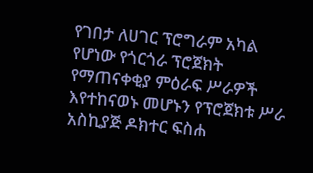የገበታ ለሀገር ፕሮግራም አካል የሆነው የጎርጎራ ፕሮጀክት የማጠናቀቂያ ምዕራፍ ሥራዎች እየተከናወኑ መሆኑን የፕሮጀክቱ ሥራ አስኪያጅ ዶክተር ፍስሐ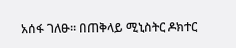አሰፋ ገለፁ። በጠቅላይ ሚኒስትር ዶክተር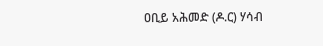ዐቢይ አሕመድ (ዶ.ር) ሃሳብ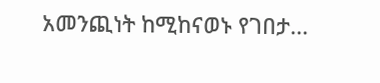አመንጪነት ከሚከናወኑ የገበታ...